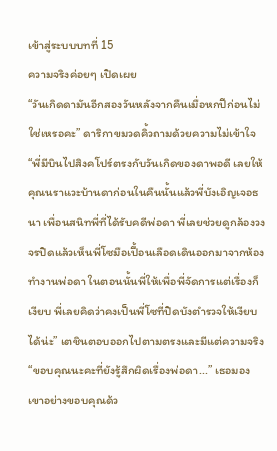เข้าสู่ระบบบทที่ 15
ความจริงค่อยๆ เปิดเผย
“วันเกิดดามันอีกสองวันหลังจากคืนเมื่อหกปีก่อนไม่ใช่เหรอคะ” ดาริกาขมวดคิ้วถามด้วยความไม่เข้าใจ
“พี่มีบินไปสิงคโปร์ตรงกับวันเกิดของดาพอดี เลยให้คุณนราแวะบ้านดาก่อนในคืนนั้นแล้วพี่บังเอิญเจอธนา เพื่อนสนิทพี่ที่ได้รับคดีพ่อดา พี่เลยช่วยดูกล้องวงจรปิดแล้วเห็นพี่โซมือเปื้อนเลือดเดินออกมาจากห้องทำงานพ่อดา ในตอนนั้นพี่ให้เพื่อพี่จัดการแต่เรื่องก็เงียบ พี่เลยคิดว่าคงเป็นพี่โซที่ปิดบังตำรวจให้เงียบได้น่ะ” เตชินตอบออกไปตามตรงและมีแต่ความจริง
“ขอบคุณนะคะที่ยังรู้สึกผิดเรื่องพ่อดา...” เธอมองเขาอย่างขอบคุณด้ว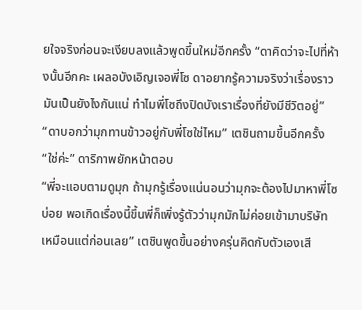ยใจจริงก่อนจะเงียบลงแล้วพูดขึ้นใหม่อีกครั้ง “ดาคิดว่าจะไปที่ห้างนั้นอีกคะ เผลอบังเอิญเจอพี่โซ ดาอยากรู้ความจริงว่าเรื่องราวมันเป็นยังไงกันแน่ ทำไมพี่โซถึงปิดบังเราเรื่องที่ยังมีชีวิตอยู่”
“ดาบอกว่ามุกทานข้าวอยู่กับพี่โซใช่ไหม” เตชินถามขึ้นอีกครั้ง
“ใช่ค่ะ” ดาริกาพยักหน้าตอบ
“พี่จะแอบตามดูมุก ถ้ามุกรู้เรื่องแน่นอนว่ามุกจะต้องไปมาหาพี่โซบ่อย พอเกิดเรื่องนี้ขึ้นพี่ก็เพิ่งรู้ตัวว่ามุกมักไม่ค่อยเข้ามาบริษัทเหมือนแต่ก่อนเลย” เตชินพูดขึ้นอย่างครุ่นคิดกับตัวเองเสี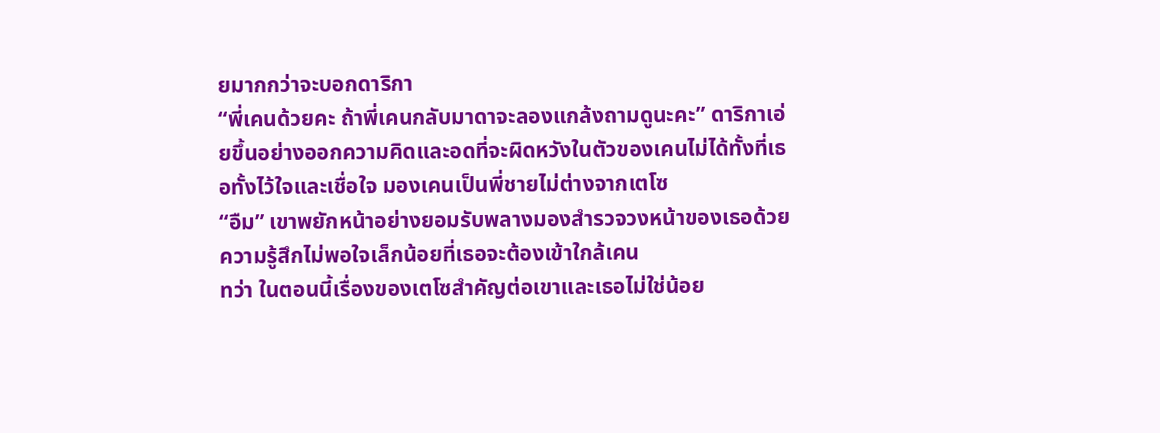ยมากกว่าจะบอกดาริกา
“พี่เคนด้วยคะ ถ้าพี่เคนกลับมาดาจะลองแกล้งถามดูนะคะ” ดาริกาเอ่ยขึ้นอย่างออกความคิดและอดที่จะผิดหวังในตัวของเคนไม่ได้ทั้งที่เธอทั้งไว้ใจและเชื่อใจ มองเคนเป็นพี่ชายไม่ต่างจากเตโซ
“อืม” เขาพยักหน้าอย่างยอมรับพลางมองสำรวจวงหน้าของเธอด้วยความรู้สึกไม่พอใจเล็กน้อยที่เธอจะต้องเข้าใกล้เคน
ทว่า ในตอนนี้เรื่องของเตโซสำคัญต่อเขาและเธอไม่ใช่น้อย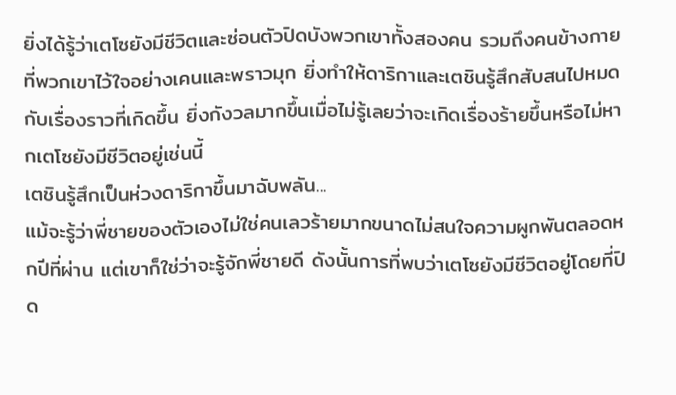ยิ่งได้รู้ว่าเตโซยังมีชีวิตและซ่อนตัวปิดบังพวกเขาทั้งสองคน รวมถึงคนข้างกายที่พวกเขาไว้ใจอย่างเคนและพราวมุก ยิ่งทำให้ดาริกาและเตชินรู้สึกสับสนไปหมดกับเรื่องราวที่เกิดขึ้น ยิ่งกังวลมากขึ้นเมื่อไม่รู้เลยว่าจะเกิดเรื่องร้ายขึ้นหรือไม่หากเตโซยังมีชีวิตอยู่เช่นนี้
เตชินรู้สึกเป็นห่วงดาริกาขึ้นมาฉับพลัน...
แม้จะรู้ว่าพี่ชายของตัวเองไม่ใช่คนเลวร้ายมากขนาดไม่สนใจความผูกพันตลอดหกปีที่ผ่าน แต่เขาก็ใช่ว่าจะรู้จักพี่ชายดี ดังนั้นการที่พบว่าเตโซยังมีชีวิตอยู่โดยที่ปิด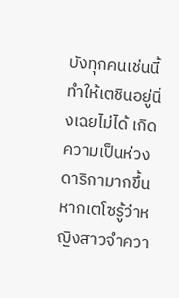บังทุกคนเช่นนี้ทำให้เตชินอยู่นิ่งเฉยไม่ได้ เกิดความเป็นห่วงดาริกามากขึ้นหากเตโซรู้ว่าหญิงสาวจำควา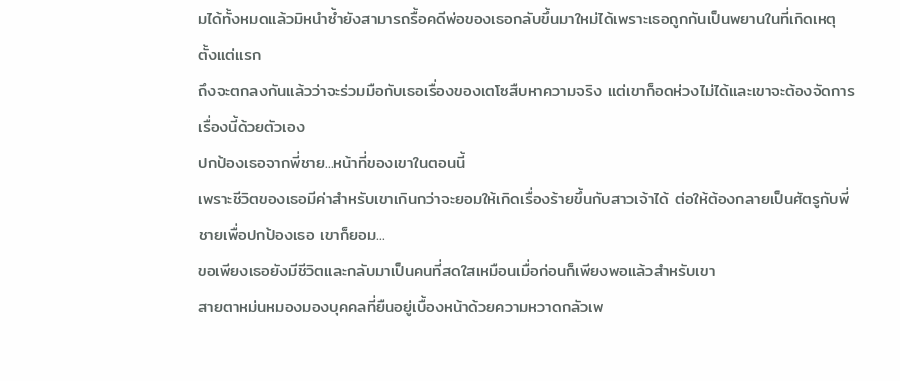มได้ทั้งหมดแล้วมิหนำซ้ำยังสามารถรื้อคดีพ่อของเธอกลับขึ้นมาใหม่ได้เพราะเธอถูกกันเป็นพยานในที่เกิดเหตุตั้งแต่แรก
ถึงจะตกลงกันแล้วว่าจะร่วมมือกับเธอเรื่องของเตโซสืบหาความจริง แต่เขาก็อดห่วงไม่ได้และเขาจะต้องจัดการเรื่องนี้ด้วยตัวเอง
ปกป้องเธอจากพี่ชาย...หน้าที่ของเขาในตอนนี้
เพราะชีวิตของเธอมีค่าสำหรับเขาเกินกว่าจะยอมให้เกิดเรื่องร้ายขึ้นกับสาวเจ้าได้ ต่อให้ต้องกลายเป็นศัตรูกับพี่ชายเพื่อปกป้องเธอ เขาก็ยอม...
ขอเพียงเธอยังมีชีวิตและกลับมาเป็นคนที่สดใสเหมือนเมื่อก่อนก็เพียงพอแล้วสำหรับเขา
สายตาหม่นหมองมองบุคคลที่ยืนอยู่เบื้องหน้าด้วยความหวาดกลัวเพ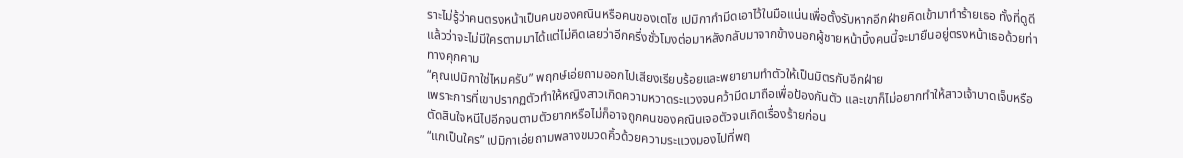ราะไม่รู้ว่าคนตรงหน้าเป็นคนของคณินหรือคนของเตโซ เปมิกากำมีดเอาไว้ในมือแน่นเพื่อตั้งรับหากอีกฝ่ายคิดเข้ามาทำร้ายเธอ ทั้งที่ดูดีแล้วว่าจะไม่มีใครตามมาได้แต่ไม่คิดเลยว่าอีกครึ่งชั่วโมงต่อมาหลังกลับมาจากข้างนอกผู้ชายหน้าบึ้งคนนี้จะมายืนอยู่ตรงหน้าเธอด้วยท่าทางคุกคาม
“คุณเปมิกาใช่ไหมครับ” พฤกษ์เอ่ยถามออกไปเสียงเรียบร้อยและพยายามทำตัวให้เป็นมิตรกับอีกฝ่าย
เพราะการที่เขาปรากฏตัวทำให้หญิงสาวเกิดความหวาดระแวงจนคว้ามีดมาถือเพื่อป้องกันตัว และเขาก็ไม่อยากทำให้สาวเจ้าบาดเจ็บหรือตัดสินใจหนีไปอีกจนตามตัวยากหรือไม่ก็อาจถูกคนของคณินเจอตัวจนเกิดเรื่องร้ายก่อน
“แกเป็นใคร” เปมิกาเอ่ยถามพลางขมวดคิ้วด้วยความระแวงมองไปที่พฤ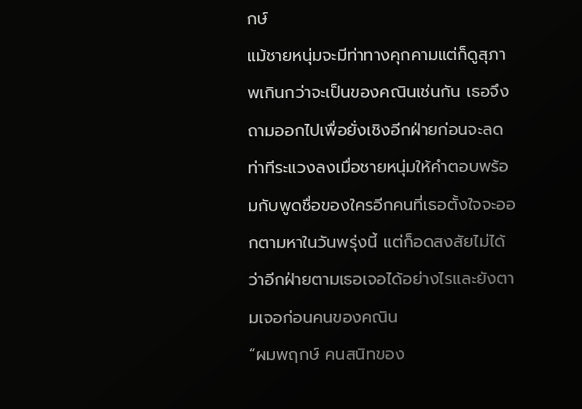กษ์
แม้ชายหนุ่มจะมีท่าทางคุกคามแต่ก็ดูสุภาพเกินกว่าจะเป็นของคณินเช่นกัน เธอจึงถามออกไปเพื่อยั่งเชิงอีกฝ่ายก่อนจะลดท่าทีระแวงลงเมื่อชายหนุ่มให้คำตอบพร้อมกับพูดชื่อของใครอีกคนที่เธอตั้งใจจะออกตามหาในวันพรุ่งนี้ แต่ก็อดสงสัยไม่ได้ว่าอีกฝ่ายตามเธอเจอได้อย่างไรและยังตามเจอก่อนคนของคณิน
“ผมพฤกษ์ คนสนิทของ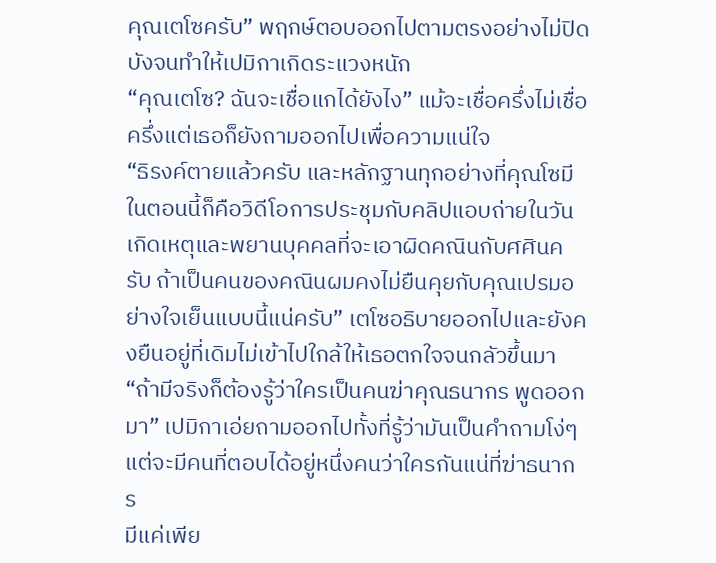คุณเตโซครับ” พฤกษ์ตอบออกไปตามตรงอย่างไม่ปิดบังจนทำให้เปมิกาเกิดระแวงหนัก
“คุณเตโซ? ฉันจะเชื่อแกได้ยังไง” แม้จะเชื่อครึ่งไม่เชื่อครึ่งแต่เธอก็ยังถามออกไปเพื่อความแน่ใจ
“ธิรงค์ตายแล้วครับ และหลักฐานทุกอย่างที่คุณโซมีในตอนนี้ก็คือวิดีโอการประชุมกับคลิปแอบถ่ายในวันเกิดเหตุและพยานบุคคลที่จะเอาผิดคณินกับศศินครับ ถ้าเป็นคนของคณินผมคงไม่ยืนคุยกับคุณเปรมอย่างใจเย็นแบบนี้แน่ครับ” เตโซอธิบายออกไปและยังคงยืนอยู่ที่เดิมไม่เข้าไปใกล้ให้เธอตกใจจนกลัวขึ้นมา
“ถ้ามีจริงก็ต้องรู้ว่าใครเป็นคนฆ่าคุณธนากร พูดออกมา” เปมิกาเอ่ยถามออกไปทั้งที่รู้ว่ามันเป็นคำถามโง่ๆ แต่จะมีคนที่ตอบได้อยู่หนึ่งคนว่าใครกันแน่ที่ฆ่าธนากร
มีแค่เพีย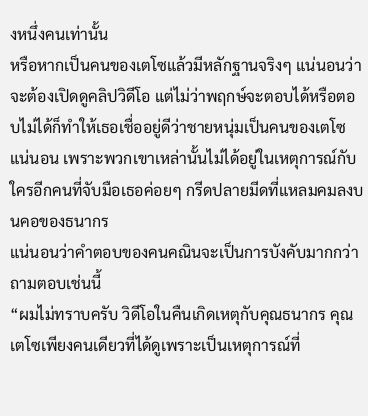งหนึ่งคนเท่านั้น
หรือหากเป็นคนของเตโซแล้วมีหลักฐานจริงๆ แน่นอนว่าจะต้องเปิดดูคลิปวิดีโอ แต่ไม่ว่าพฤกษ์จะตอบได้หรือตอบไม่ได้ก็ทำให้เธอเชื่ออยู่ดีว่าชายหนุ่มเป็นคนของเตโซแน่นอน เพราะพวกเขาเหล่านั้นไม่ได้อยู่ในเหตุการณ์กับใครอีกคนที่จับมือเธอค่อยๆ กรีดปลายมีดที่แหลมคมลงบนคอของธนากร
แน่นอนว่าคำตอบของคนคณินจะเป็นการบังคับมากกว่าถามตอบเช่นนี้
“ผมไม่ทราบครับ วิดีโอในคืนเกิดเหตุกับคุณธนากร คุณเตโซเพียงคนเดียวที่ได้ดูเพราะเป็นเหตุการณ์ที่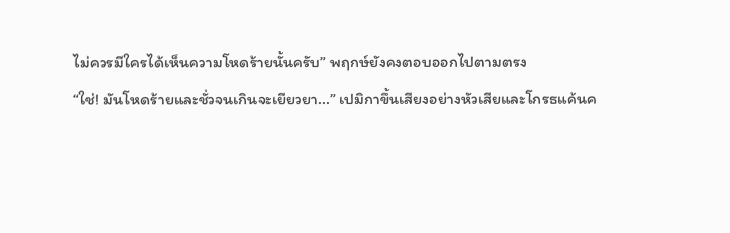ไม่ควรมีใครได้เห็นความโหดร้ายนั้นครับ” พฤกษ์ยังคงตอบออกไปตามตรง
“ใช่! มันโหดร้ายและชั่วจนเกินจะเยียวยา...” เปมิกาขึ้นเสียงอย่างหัวเสียและโกรธแค้นค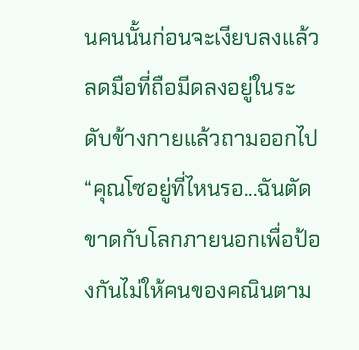นคนนั้นก่อนจะเงียบลงแล้วลดมือที่ถือมีดลงอยู่ในระดับข้างกายแล้วถามออกไป “คุณโซอยู่ที่ไหนรอ...ฉันตัดขาดกับโลกภายนอกเพื่อป้องกันไม่ให้คนของคณินตาม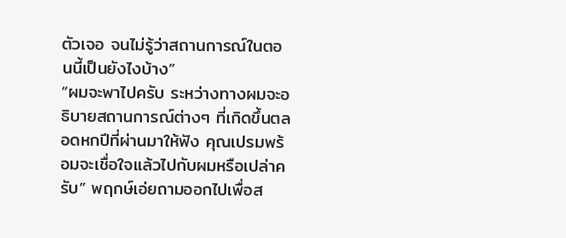ตัวเจอ จนไม่รู้ว่าสถานการณ์ในตอนนี้เป็นยังไงบ้าง”
“ผมจะพาไปครับ ระหว่างทางผมจะอธิบายสถานการณ์ต่างๆ ที่เกิดขึ้นตลอดหกปีที่ผ่านมาให้ฟัง คุณเปรมพร้อมจะเชื่อใจแล้วไปกับผมหรือเปล่าครับ” พฤกษ์เอ่ยถามออกไปเพื่อส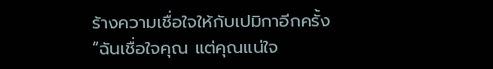ร้างความเชื่อใจให้กับเปมิกาอีกครั้ง
“ฉันเชื่อใจคุณ แต่คุณแน่ใจ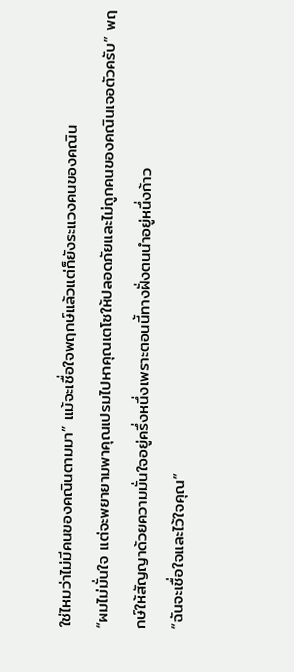ใช่ไหมว่าไม่มีคนของคณินตามมา” แม้จะเชื่อใจพฤกษ์แล้วแต่ก็ยังระแวงคนของคณิน
“ผมไม่มั่นใจ แต่จะพยายามพาคุณเปรมไปหาคุณเตโซให้ปลอดภัยและไม่ถูกคนของคณินเจอตัวครับ” พฤกษ์ให้สัญญาด้วยความมั่นใจอยู่ครึ่งหนึ่งเพราะตอนนี้ทางฝั่งตนนำอยู่หนึ่งก้าว
“ฉันจะเชื่อใจและไว้ใจคุณ”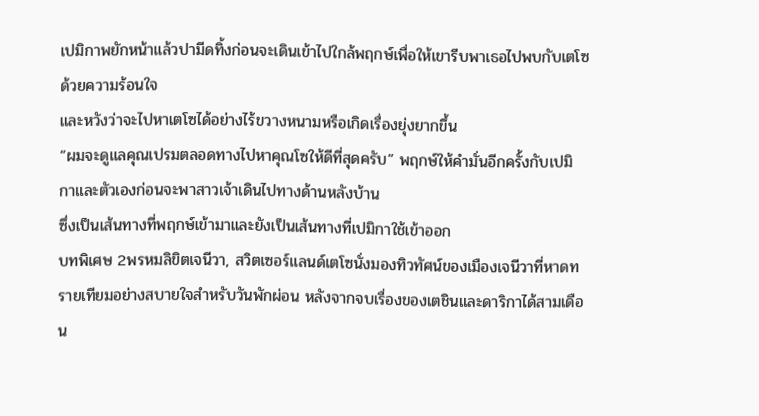เปมิกาพยักหน้าแล้วปามีดทิ้งก่อนจะเดินเข้าไปใกล้พฤกษ์เพื่อให้เขารีบพาเธอไปพบกับเตโซด้วยความร้อนใจ
และหวังว่าจะไปหาเตโซได้อย่างไร้ขวางหนามหรือเกิดเรื่องยุ่งยากขึ้น
“ผมจะดูแลคุณเปรมตลอดทางไปหาคุณโซให้ดีที่สุดครับ” พฤกษ์ให้คำมั่นอีกครั้งกับเปมิกาและตัวเองก่อนจะพาสาวเจ้าเดินไปทางด้านหลังบ้าน
ซึ่งเป็นเส้นทางที่พฤกษ์เข้ามาและยังเป็นเส้นทางที่เปมิกาใช้เข้าออก
บทพิเศษ 2พรหมลิขิตเจนีวา, สวิตเซอร์แลนด์เตโซนั่งมองทิวทัศน์ของเมืองเจนีวาที่หาดทรายเทียมอย่างสบายใจสำหรับวันพักผ่อน หลังจากจบเรื่องของเตชินและดาริกาได้สามเดือน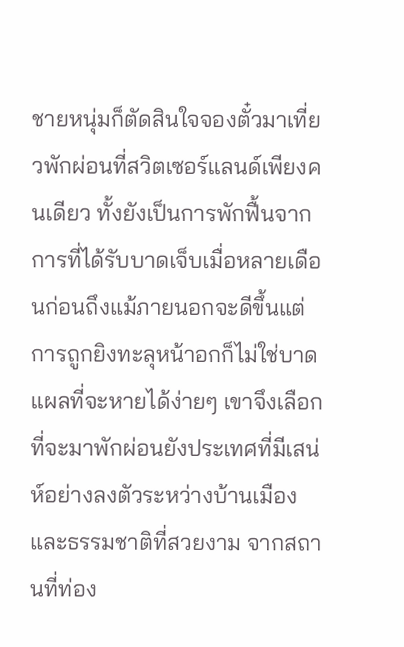ชายหนุ่มก็ตัดสินใจจองตั๋วมาเที่ยวพักผ่อนที่สวิตเซอร์แลนด์เพียงคนเดียว ทั้งยังเป็นการพักฟื้นจากการที่ได้รับบาดเจ็บเมื่อหลายเดือนก่อนถึงแม้ภายนอกจะดีขึ้นแต่การถูกยิงทะลุหน้าอกก็ไม่ใช่บาดแผลที่จะหายได้ง่ายๆ เขาจึงเลือกที่จะมาพักผ่อนยังประเทศที่มีเสน่ห์อย่างลงตัวระหว่างบ้านเมืองและธรรมชาติที่สวยงาม จากสถานที่ท่อง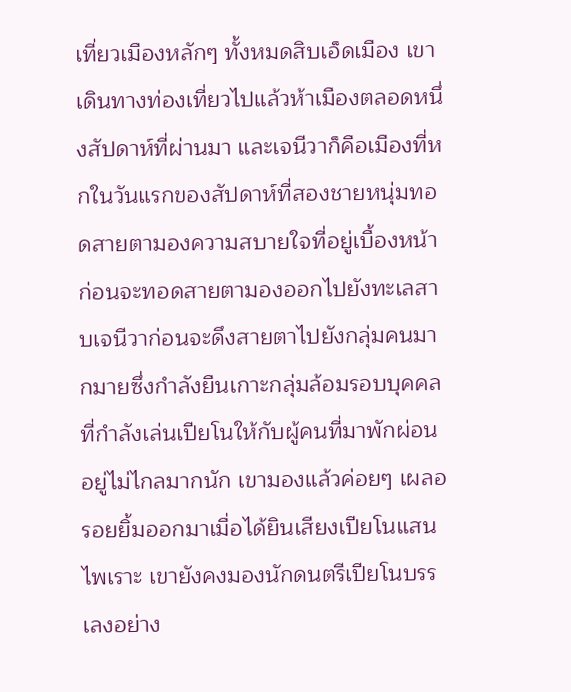เที่ยวเมืองหลักๆ ทั้งหมดสิบเอ็ดเมือง เขาเดินทางท่องเที่ยวไปแล้วห้าเมืองตลอดหนึ่งสัปดาห์ที่ผ่านมา และเจนีวาก็คือเมืองที่หกในวันแรกของสัปดาห์ที่สองชายหนุ่มทอดสายตามองความสบายใจที่อยู่เบื้องหน้าก่อนจะทอดสายตามองออกไปยังทะเลสาบเจนีวาก่อนจะดึงสายตาไปยังกลุ่มคนมากมายซึ่งกำลังยืนเกาะกลุ่มล้อมรอบบุคคลที่กำลังเล่นเปียโนให้กับผู้คนที่มาพักผ่อนอยู่ไม่ไกลมากนัก เขามองแล้วค่อยๆ เผลอรอยยิ้มออกมาเมื่อได้ยินเสียงเปียโนแสนไพเราะ เขายังคงมองนักดนตรีเปียโนบรรเลงอย่าง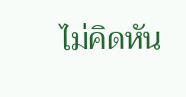ไม่คิดหัน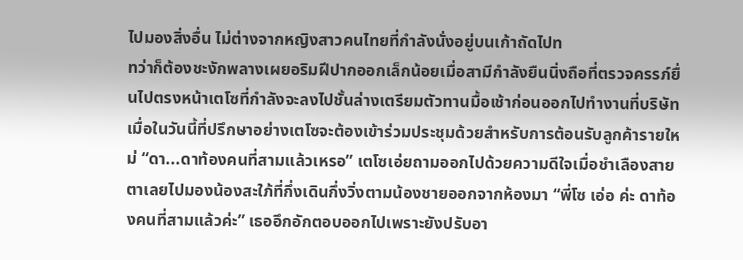ไปมองสิ่งอื่น ไม่ต่างจากหญิงสาวคนไทยที่กำลังนั่งอยู่บนเก้าถัดไปท
ทว่าก็ต้องชะงักพลางเผยอริมฝีปากออกเล็กน้อยเมื่อสามีกำลังยืนนิ่งถือที่ตรวจครรภ์ยื่นไปตรงหน้าเตโซที่กำลังจะลงไปชั้นล่างเตรียมตัวทานมื้อเช้าก่อนออกไปทำงานที่บริษัท เมื่อในวันนี้ที่ปรึกษาอย่างเตโซจะต้องเข้าร่วมประชุมด้วยสำหรับการต้อนรับลูกค้ารายใหม่ “ดา...ดาท้องคนที่สามแล้วเหรอ” เตโซเอ่ยถามออกไปด้วยความดีใจเมื่อชำเลืองสายตาเลยไปมองน้องสะใภ้ที่กึ่งเดินกึ่งวิ่งตามน้องชายออกจากห้องมา “พี่โซ เอ่อ ค่ะ ดาท้องคนที่สามแล้วค่ะ” เธออึกอักตอบออกไปเพราะยังปรับอา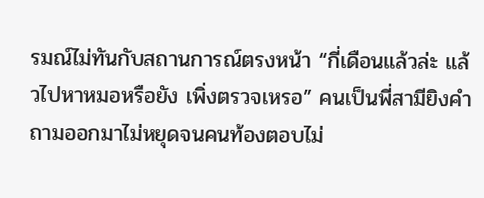รมณ์ไม่ทันกับสถานการณ์ตรงหน้า “กี่เดือนแล้วล่ะ แล้วไปหาหมอหรือยัง เพิ่งตรวจเหรอ” คนเป็นพี่สามียิงคำถามออกมาไม่หยุดจนคนท้องตอบไม่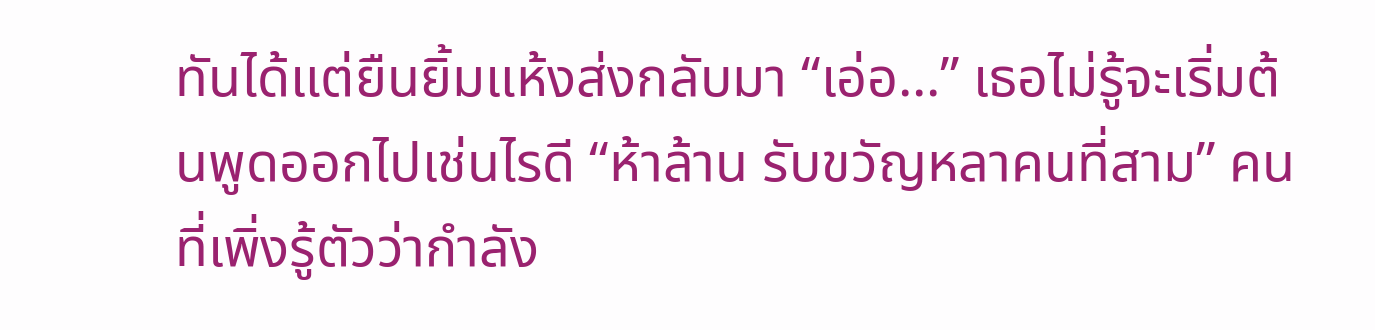ทันได้แต่ยืนยิ้มแห้งส่งกลับมา “เอ่อ...” เธอไม่รู้จะเริ่มต้นพูดออกไปเช่นไรดี “ห้าล้าน รับขวัญหลาคนที่สาม” คนที่เพิ่งรู้ตัวว่ากำลัง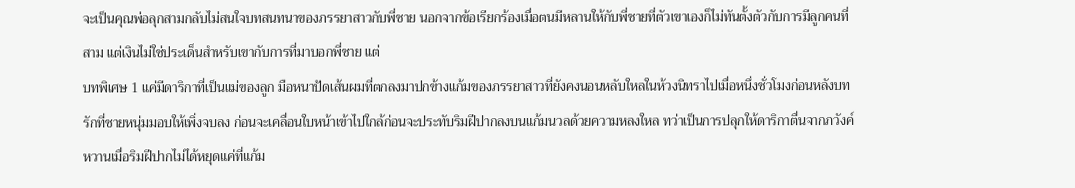จะเป็นคุณพ่อลุกสามกลับไม่สนใจบทสนทนาของภรรยาสาวกับพี่ชาย นอกจากข้อเรียกร้องเมื่อตนมีหลานให้กับพี่ชายที่ตัวเขาเองก็ไม่ทันตั้งตัวกับการมีลูกคนที่สาม แต่เงินไม่ใช่ประเด็นสำหรับเขากับการที่มาบอกพี่ชาย แต่
บทพิเศษ 1 แค่มีดาริกาที่เป็นแม่ของลูก มือหนาปัดเส้นผมที่ตกลงมาปกข้างแก้มของภรรยาสาวที่ยังคงนอนหลับใหลในห้วงนิทราไปเมื่อหนึ่งชั่วโมงก่อนหลังบทรักที่ชายหนุ่มมอบให้เพิ่งจบลง ก่อนจะเคลื่อนใบหน้าเข้าไปใกล้ก่อนจะประทับริมฝีปากลงบนแก้มนวลด้วยความหลงใหล ทว่าเป็นการปลุกให้ดาริกาตื่นจากภวังค์หวานเมื่อริมฝีปากไม่ได้หยุดแค่ที่แก้ม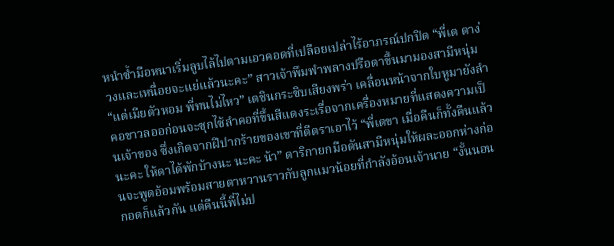หนำซ้ำมือหนาเริ่มลูบไล้ไปตามเอวคอดที่เปลือยเปล่าไร้อาภรณ์ปกปิด “พี่เต ดาง่วงและเหนื่อยจะแย่แล้วนะคะ” สาวเจ้าพึมพำพลางปรือตาขึ้นมามองสามีหนุ่ม “แต่เมียตัวหอม พี่ทนไม่ไหว” เตชินกระซิบเสียงพร่า เคลื่อนหน้าจากใบหูมายังลำคอขาวลออก่อนจะซุกไซ้ลำคอที่ขึ้นสีแดงระเรื่อจากเครื่องหมายที่แสดงความเป็นเจ้าของ ซึ่งเกิดจากฝีปากร้ายของเขาที่ตีตราเอาไว้ “พี่เตขา เมื่อคืนก็ทั้งคืนแล้วนะคะ ให้ดาได้พักบ้างนะ นะคะ น้า” ดาริกายกมือดันสามีหนุ่มให้ผละออกห่างก่อนจะพูดอ้อมพร้อมสายตาหวานราวกับลูกแมวน้อยที่กำลังอ้อนเจ้านาย “งั้นนอนกอดก็แล้วกัน แต่คืนนี้พี่ไม่ป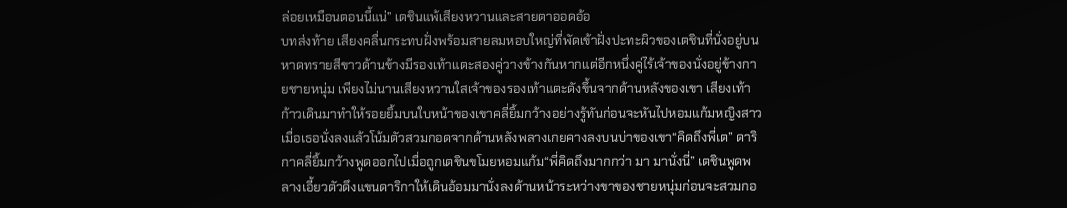ล่อยเหมือนตอนนี้แน่” เตชินแพ้เสียงหวานและสายตาออดอ้อ
บทส่งท้าย เสียงคลื่นกระทบฝั่งพร้อมสายลมหอบใหญ่ที่พัดเข้าฝั่งปะทะผิวของเตชินที่นั่งอยู่บนหาดทรายสีขาวด้านข้างมีรองเท้าแตะสองคู่วางข้างกันหากแต่อีกหนึ่งคู่ไร้เจ้าของนั่งอยู่ข้างกายชายหนุ่ม เพียงไม่นานเสียงหวานใสเจ้าของรองเท้าแตะดังขึ้นจากด้านหลังของเขา เสียงเท้าก้าวเดินมาทำให้รอยยิ้มบนใบหน้าของเขาคลี่ยิ้มกว้างอย่างรู้ทันก่อนจะหันไปหอมแก้มหญิงสาวเมื่อเธอนั่งลงแล้วโน้มตัวสวมกอดจากด้านหลังพลางเกยคางลงบนบ่าของเขา“คิดถึงพี่เต” ดาริกาคลี่ยิ้มกว้างพูดออกไปเมื่อถูกเตชินขโมยหอมแก้ม“พี่คิดถึงมากกว่า มา มานั่งนี่” เตชินพูดพลางเอี้ยวตัวดึงแขนดาริกาให้เดินอ้อมมานั่งลงด้านหน้าระหว่างขาของชายหนุ่มก่อนจะสวมกอ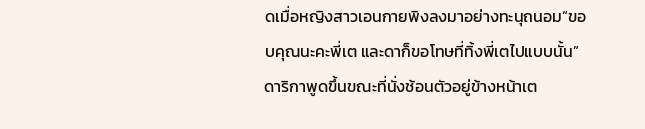ดเมื่อหญิงสาวเอนกายพิงลงมาอย่างทะนุถนอม“ขอบคุณนะคะพี่เต และดาก็ขอโทษที่ทิ้งพี่เตไปแบบนั้น” ดาริกาพูดขึ้นขณะที่นั่งช้อนตัวอยู่ข้างหน้าเต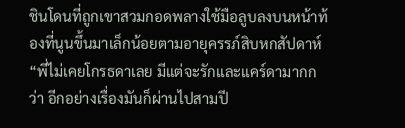ชินโดนที่ถูกเขาสวมกอดพลางใช้มือลูบลงบนหน้าท้องที่นูนขึ้นมาเล็กน้อยตามอายุครรภ์สิบหกสัปดาห์“พี่ไม่เคยโกรธดาเลย มีแต่จะรักและแคร์ดามากกว่า อีกอย่างเรื่องมันก็ผ่านไปสามปี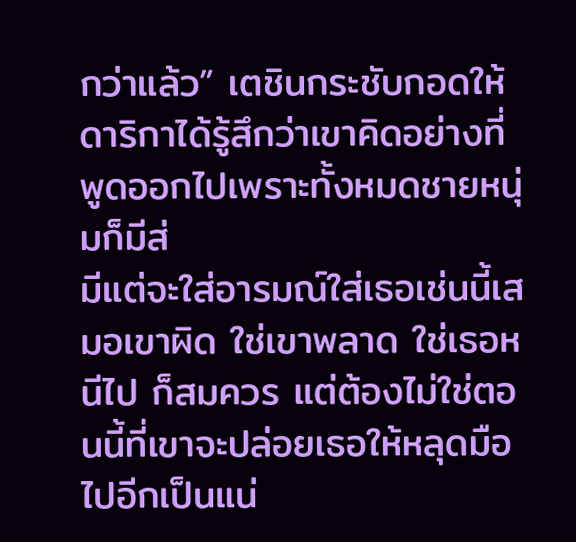กว่าแล้ว” เตชินกระชับกอดให้ดาริกาได้รู้สึกว่าเขาคิดอย่างที่พูดออกไปเพราะทั้งหมดชายหนุ่มก็มีส่
มีแต่จะใส่อารมณ์ใส่เธอเช่นนี้เสมอเขาผิด ใช่เขาพลาด ใช่เธอหนีไป ก็สมควร แต่ต้องไม่ใช่ตอนนี้ที่เขาจะปล่อยเธอให้หลุดมือไปอีกเป็นแน่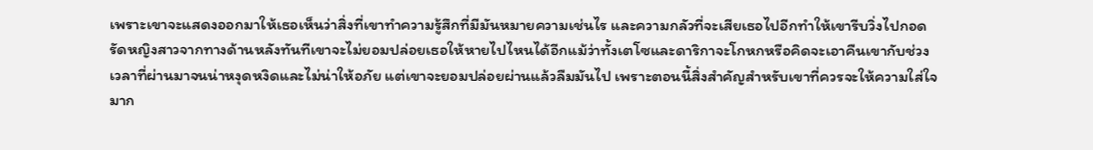เพราะเขาจะแสดงออกมาให้เธอเห็นว่าสิ่งที่เขาทำความรู้สึกที่มีมันหมายความเช่นไร และความกลัวที่จะเสียเธอไปอีกทำให้เขารีบวิ่งไปกอดรัดหญิงสาวจากทางด้านหลังทันทีเขาจะไม่ยอมปล่อยเธอให้หายไปไหนได้อีกแม้ว่าทั้งเตโซและดาริกาจะโกหกหรือคิดจะเอาคืนเขากับช่วงเวลาที่ผ่านมาจนน่าหงุดหงิดและไม่น่าให้อภัย แต่เขาจะยอมปล่อยผ่านแล้วลืมมันไป เพราะตอนนี้สิ่งสำคัญสำหรับเขาที่ควรจะให้ความใส่ใจมาก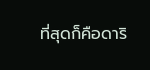ที่สุดก็คือดาริ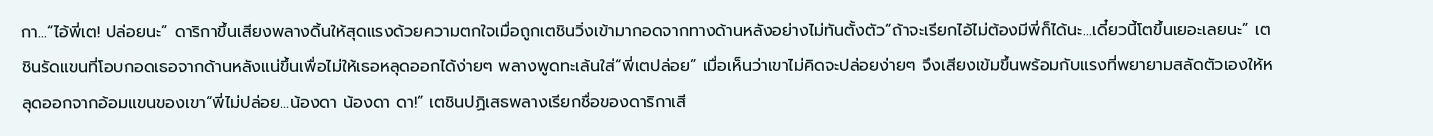กา...“ไอ้พี่เต! ปล่อยนะ” ดาริกาขึ้นเสียงพลางดิ้นให้สุดแรงด้วยความตกใจเมื่อถูกเตชินวิ่งเข้ามากอดจากทางด้านหลังอย่างไม่ทันตั้งตัว“ถ้าจะเรียกไอ้ไม่ต้องมีพี่ก็ได้นะ...เดี๋ยวนี้โตขึ้นเยอะเลยนะ” เตชินรัดแขนที่โอบกอดเธอจากด้านหลังแน่ขึ้นเพื่อไม่ให้เธอหลุดออกได้ง่ายๆ พลางพูดทะเล้นใส่“พี่เตปล่อย” เมื่อเห็นว่าเขาไม่คิดจะปล่อยง่ายๆ จึงเสียงเข้มขึ้นพร้อมกับแรงที่พยายามสลัดตัวเองให้หลุดออกจากอ้อมแขนของเขา“พี่ไม่ปล่อย...น้องดา น้องดา ดา!” เตชินปฏิเสธพลางเรียกชื่อของดาริกาเสี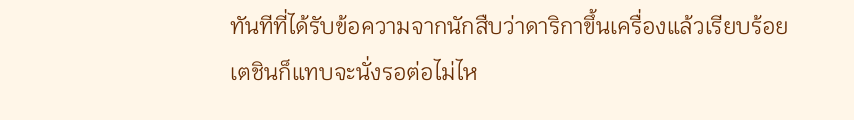ทันทีที่ได้รับข้อความจากนักสืบว่าดาริกาขึ้นเครื่องแล้วเรียบร้อย เตชินก็แทบจะนั่งรอต่อไม่ไห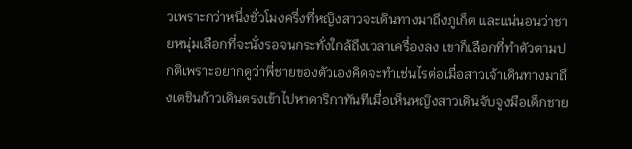วเพราะกว่าหนึ่งชั่วโมงครึ่งที่หญิงสาวจะเดินทางมาถึงภูเก็ต และแน่นอนว่าชายหนุ่มเลือกที่จะนั่งรอจนกระทั่งใกล้ถึงเวลาเครื่องลง เขาก็เลือกที่ทำตัวตามปกติเพราะอยากดูว่าพี่ชายของตัวเองคิดจะทำเช่นไรต่อเมื่อสาวเจ้าเดินทางมาถึงเตชินก้าวเดินตรงเข้าไปหาดาริกาทันทีเมื่อเห็นหญิงสาวเดินจับจูงมือเด็กชาย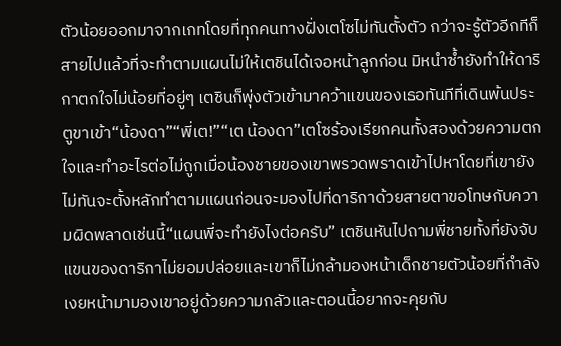ตัวน้อยออกมาจากเกทโดยที่ทุกคนทางฝั่งเตโซไม่ทันตั้งตัว กว่าจะรู้ตัวอีกทีก็สายไปแล้วที่จะทำตามแผนไม่ให้เตชินได้เจอหน้าลูกก่อน มิหนำซ้ำยังทำให้ดาริกาตกใจไม่น้อยที่อยู่ๆ เตชินก็พุ่งตัวเข้ามาคว้าแขนของเธอทันทีที่เดินพ้นประตูขาเข้า“น้องดา”“พี่เต!”“เต น้องดา”เตโซร้องเรียกคนทั้งสองด้วยความตกใจและทำอะไรต่อไม่ถูกเมื่อน้องชายของเขาพรวดพราดเข้าไปหาโดยที่เขายังไม่ทันจะตั้งหลักทำตามแผนก่อนจะมองไปที่ดาริกาด้วยสายตาขอโทษกับความผิดพลาดเช่นนี้“แผนพี่จะทำยังไงต่อครับ” เตชินหันไปถามพี่ชายทั้งที่ยังจับแขนของดาริกาไม่ยอมปล่อยและเขาก็ไม่กล้ามองหน้าเด็กชายตัวน้อยที่กำลังเงยหน้ามามองเขาอยู่ด้วยความกลัวและตอนนี้อยากจะคุยกับ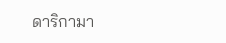ดาริกามา